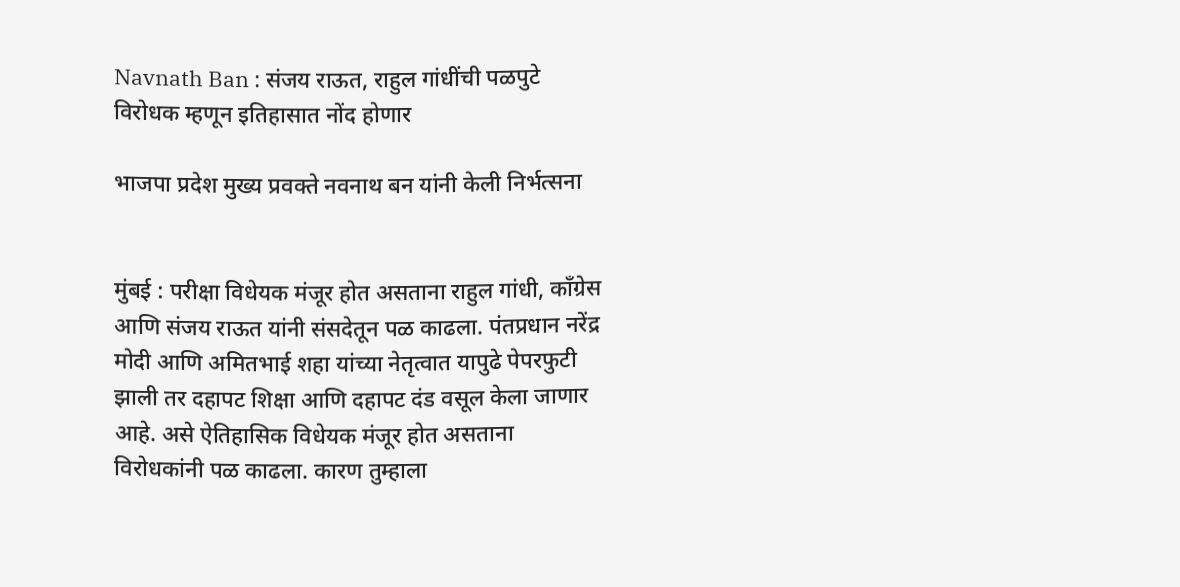Navnath Ban : संजय राऊत, राहुल गांधींची पळपुटे विरोधक म्हणून इतिहासात नोंद होणार

भाजपा प्रदेश मुख्य प्रवक्ते नवनाथ बन यांनी केली निर्भत्सना


मुंबई : परीक्षा विधेयक मंजूर होत असताना राहुल गांधी, काँग्रेस आणि संजय राऊत यांनी संसदेतून पळ काढला. पंतप्रधान नरेंद्र मोदी आणि अमितभाई शहा यांच्या नेतृत्वात यापुढे पेपरफुटी झाली तर दहापट शिक्षा आणि दहापट दंड वसूल केला जाणार आहे. असे ऐतिहासिक विधेयक मंजूर होत असताना विरोधकांनी पळ काढला. कारण तुम्हाला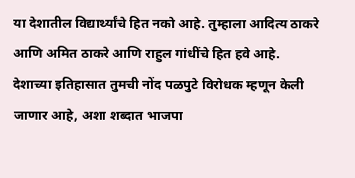या देशातील विद्यार्थ्यांचे हित नको आहे. तुम्हाला आदित्य ठाकरे आणि अमित ठाकरे आणि राहुल गांधींचे हित हवे आहे. देशाच्या इतिहासात तुमची नोंद पळपुटे विरोधक म्हणून केली जाणार आहे, अशा शब्दात भाजपा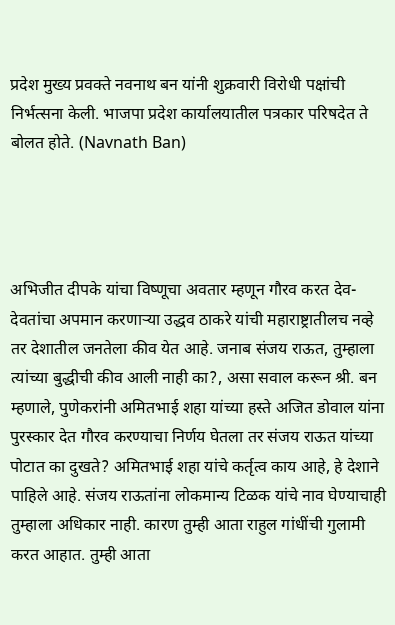प्रदेश मुख्य प्रवक्ते नवनाथ बन यांनी शुक्रवारी विरोधी पक्षांची निर्भत्सना केली. भाजपा प्रदेश कार्यालयातील पत्रकार परिषदेत ते बोलत होते. (Navnath Ban)




अभिजीत दीपके यांचा विष्णूचा अवतार म्हणून गौरव करत देव-देवतांचा अपमान करणाऱ्या उद्धव ठाकरे यांची महाराष्ट्रातीलच नव्हे तर देशातील जनतेला कीव येत आहे. जनाब संजय राऊत, तुम्हाला त्यांच्या बुद्धीची कीव आली नाही का?, असा सवाल करून श्री. बन म्हणाले, पुणेकरांनी अमितभाई शहा यांच्या हस्ते अजित डोवाल यांना पुरस्कार देत गौरव करण्याचा निर्णय घेतला तर संजय राऊत यांच्या पोटात का दुखते? अमितभाई शहा यांचे कर्तृत्व काय आहे, हे देशाने पाहिले आहे. संजय राऊतांना लोकमान्य टिळक यांचे नाव घेण्याचाही तुम्हाला अधिकार नाही. कारण तुम्ही आता राहुल गांधींची गुलामी करत आहात. तुम्ही आता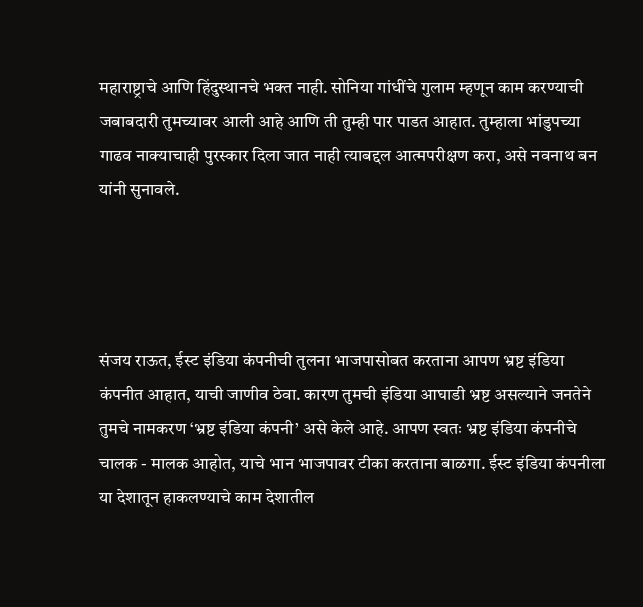महाराष्ट्राचे आणि हिंदुस्थानचे भक्त नाही. सोनिया गांधींचे गुलाम म्हणून काम करण्याची जबाबदारी तुमच्यावर आली आहे आणि ती तुम्ही पार पाडत आहात. तुम्हाला भांडुपच्या गाढव नाक्याचाही पुरस्कार दिला जात नाही त्याबद्दल आत्मपरीक्षण करा, असे नवनाथ बन यांनी सुनावले.




संजय राऊत, ईस्ट इंडिया कंपनीची तुलना भाजपासोबत करताना आपण भ्रष्ट इंडिया कंपनीत आहात, याची जाणीव ठेवा. कारण तुमची इंडिया आघाडी भ्रष्ट असल्याने जनतेने तुमचे नामकरण ‘भ्रष्ट इंडिया कंपनी’ असे केले आहे. आपण स्वतः भ्रष्ट इंडिया कंपनीचे चालक - मालक आहोत, याचे भान भाजपावर टीका करताना बाळगा. ईस्ट इंडिया कंपनीला या देशातून हाकलण्याचे काम देशातील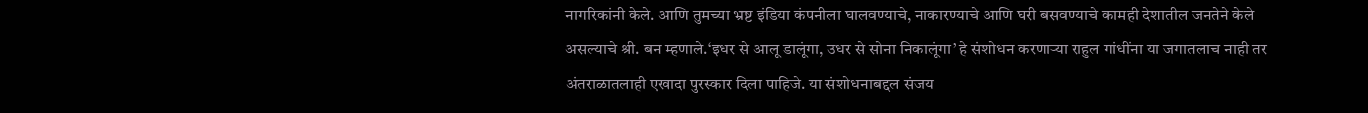नागरिकांनी केले. आणि तुमच्या भ्रष्ट इंडिया कंपनीला घालवण्याचे, नाकारण्याचे आणि घरी बसवण्याचे कामही देशातील जनतेने केले असल्याचे श्री. बन म्हणाले.‘इधर से आलू डालूंगा, उधर से सोना निकालूंगा’ हे संशोधन करणाऱ्या राहुल गांधींना या जगातलाच नाही तर अंतराळातलाही एखादा पुरस्कार दिला पाहिजे. या संशोधनाबद्दल संजय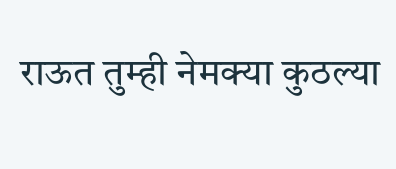राऊत तुम्ही नेमक्या कुठल्या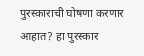पुरस्काराची घोषणा करणार आहात? हा पुरस्कार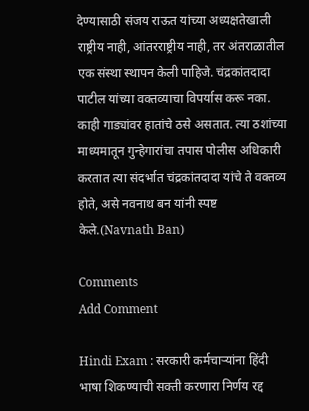देण्यासाठी संजय राऊत यांच्या अध्यक्षतेखाली राष्ट्रीय नाही, आंतरराष्ट्रीय नाही, तर अंतराळातील एक संस्था स्थापन केली पाहिजे. चंद्रकांतदादा पाटील यांच्या वक्तव्याचा विपर्यास करू नका. काही गाड्यांवर हातांचे ठसे असतात. त्या ठशांच्या माध्यमातून गुन्हेगारांचा तपास पोलीस अधिकारी करतात त्या संदर्भात चंद्रकांतदादा यांचे ते वक्तव्य होते, असे नवनाथ बन यांनी स्पष्ट केले.(Navnath Ban)

Comments
Add Comment

Hindi Exam : सरकारी कर्मचाऱ्यांना हिंदी भाषा शिकण्याची सक्ती करणारा निर्णय रद्द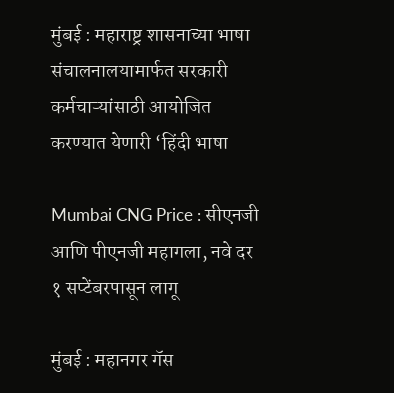मुंबई : महाराष्ट्र शासनाच्या भाषा संचालनालयामार्फत सरकारी कर्मचाऱ्यांसाठी आयोजित करण्यात येणारी ‘हिंदी भाषा

Mumbai CNG Price : सीएनजी आणि पीएनजी महागला, नवे दर १ सप्टेंबरपासून लागू

मुंबई : महानगर गॅस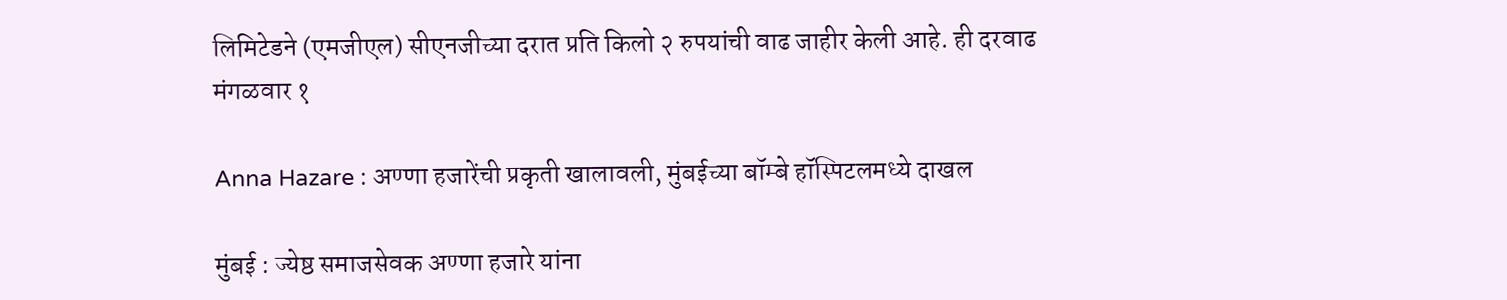लिमिटेडने (एमजीएल) सीएनजीच्या दरात प्रति किलो २ रुपयांची वाढ जाहीर केली आहे. ही दरवाढ मंगळवार १

Anna Hazare : अण्णा हजारेंची प्रकृती खालावली, मुंबईच्या बॉम्बे हॉस्पिटलमध्ये दाखल

मुंबई : ज्येष्ठ समाजसेवक अण्णा हजारे यांना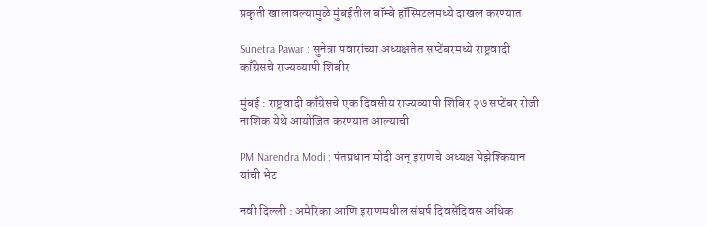प्रकृती खालावल्यामुळे मुंबईतील बॉम्बे हॉस्पिटलमध्ये दाखल करण्यात

Sunetra Pawar : सुनेत्रा पवारांच्या अध्यक्षतेत सप्टेंबरमध्ये राष्ट्रवादी काँग्रेसचे राज्यव्यापी शिबीर

मुंबई : राष्ट्रवादी काँग्रेसचे एक दिवसीय राज्यव्यापी शिबिर २७ सप्टेंबर रोजी नाशिक येथे आयोजित करण्यात आल्याची

PM Narendra Modi : पंतप्रधान मोदी अन् इराणचे अध्यक्ष पेझेश्कियान यांची भेट

नवी दिल्ली : अमेरिका आणि इराणमधील संघर्ष दिवसेंदिवस अधिक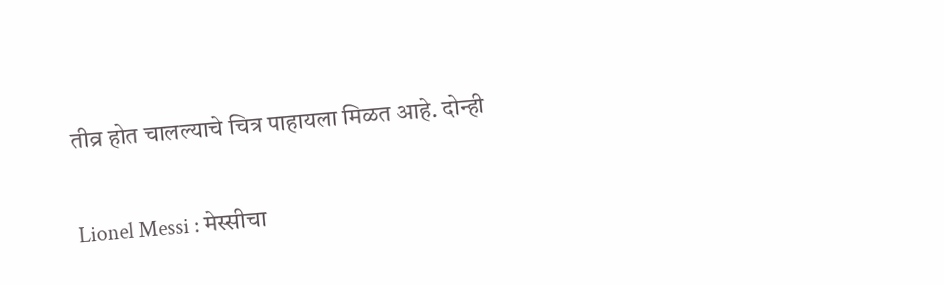तीव्र होत चालल्याचे चित्र पाहायला मिळत आहे. दोन्ही

Lionel Messi : मेस्सीचा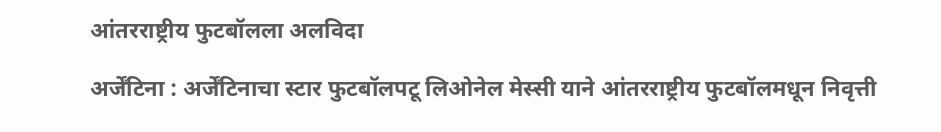आंतरराष्ट्रीय फुटबॉलला अलविदा

अर्जेंटिना : अर्जेंटिनाचा स्टार फुटबॉलपटू लिओनेल मेस्सी याने आंतरराष्ट्रीय फुटबॉलमधून निवृत्ती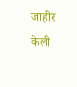जाहीर केली